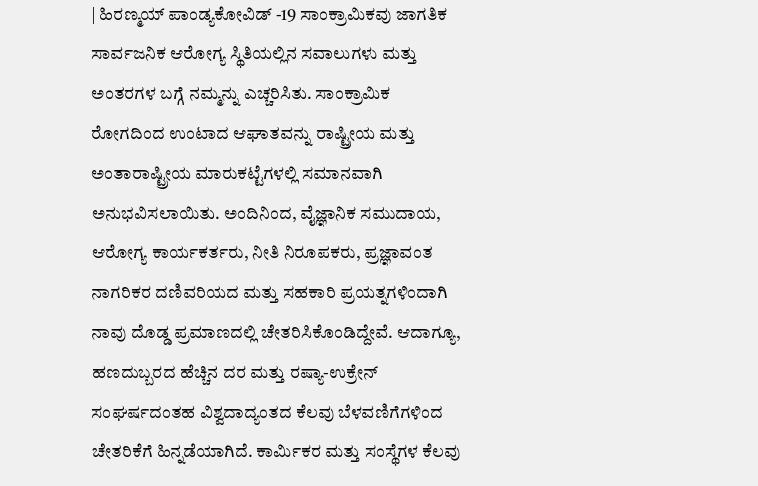| ಹಿರಣ್ಮಯ್ ಪಾಂಡ್ಯಕೋವಿಡ್ -19 ಸಾಂಕ್ರಾಮಿಕವು ಜಾಗತಿಕ ಸಾರ್ವಜನಿಕ ಆರೋಗ್ಯ ಸ್ಥಿತಿಯಲ್ಲಿನ ಸವಾಲುಗಳು ಮತ್ತು ಅಂತರಗಳ ಬಗ್ಗೆ ನಮ್ಮನ್ನು ಎಚ್ಚರಿಸಿತು. ಸಾಂಕ್ರಾಮಿಕ ರೋಗದಿಂದ ಉಂಟಾದ ಆಘಾತವನ್ನು ರಾಷ್ಟ್ರೀಯ ಮತ್ತು ಅಂತಾರಾಷ್ಟ್ರೀಯ ಮಾರುಕಟ್ಟೆಗಳಲ್ಲಿ ಸಮಾನವಾಗಿ ಅನುಭವಿಸಲಾಯಿತು. ಅಂದಿನಿಂದ, ವೈಜ್ಞಾನಿಕ ಸಮುದಾಯ, ಆರೋಗ್ಯ ಕಾರ್ಯಕರ್ತರು, ನೀತಿ ನಿರೂಪಕರು, ಪ್ರಜ್ಞಾವಂತ ನಾಗರಿಕರ ದಣಿವರಿಯದ ಮತ್ತು ಸಹಕಾರಿ ಪ್ರಯತ್ನಗಳಿಂದಾಗಿ ನಾವು ದೊಡ್ಡ ಪ್ರಮಾಣದಲ್ಲಿ ಚೇತರಿಸಿಕೊಂಡಿದ್ದೇವೆ. ಆದಾಗ್ಯೂ, ಹಣದುಬ್ಬರದ ಹೆಚ್ಚಿನ ದರ ಮತ್ತು ರಷ್ಯಾ-ಉಕ್ರೇನ್ ಸಂಘರ್ಷದಂತಹ ವಿಶ್ವದಾದ್ಯಂತದ ಕೆಲವು ಬೆಳವಣಿಗೆಗಳಿಂದ ಚೇತರಿಕೆಗೆ ಹಿನ್ನಡೆಯಾಗಿದೆ. ಕಾರ್ಮಿಕರ ಮತ್ತು ಸಂಸ್ಥೆಗಳ ಕೆಲವು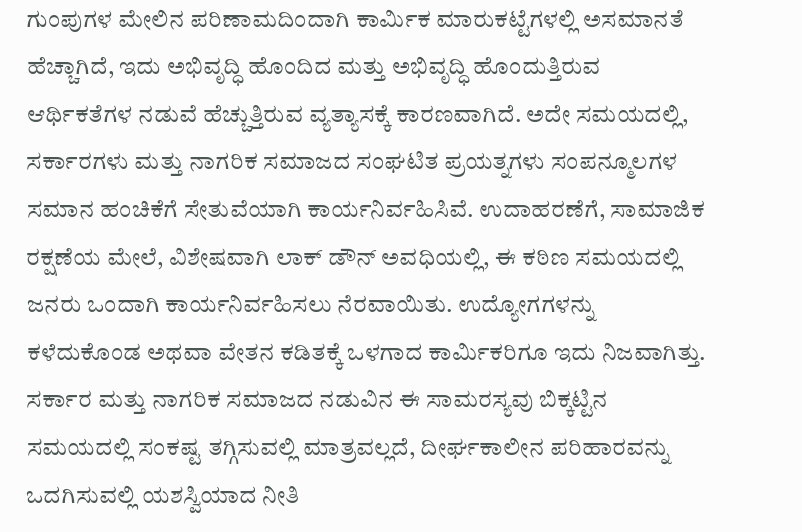ಗುಂಪುಗಳ ಮೇಲಿನ ಪರಿಣಾಮದಿಂದಾಗಿ ಕಾರ್ಮಿಕ ಮಾರುಕಟ್ಟೆಗಳಲ್ಲಿ ಅಸಮಾನತೆ ಹೆಚ್ಚಾಗಿದೆ, ಇದು ಅಭಿವೃದ್ಧಿ ಹೊಂದಿದ ಮತ್ತು ಅಭಿವೃದ್ಧಿ ಹೊಂದುತ್ತಿರುವ ಆರ್ಥಿಕತೆಗಳ ನಡುವೆ ಹೆಚ್ಚುತ್ತಿರುವ ವ್ಯತ್ಯಾಸಕ್ಕೆ ಕಾರಣವಾಗಿದೆ. ಅದೇ ಸಮಯದಲ್ಲಿ, ಸರ್ಕಾರಗಳು ಮತ್ತು ನಾಗರಿಕ ಸಮಾಜದ ಸಂಘಟಿತ ಪ್ರಯತ್ನಗಳು ಸಂಪನ್ಮೂಲಗಳ ಸಮಾನ ಹಂಚಿಕೆಗೆ ಸೇತುವೆಯಾಗಿ ಕಾರ್ಯನಿರ್ವಹಿಸಿವೆ. ಉದಾಹರಣೆಗೆ, ಸಾಮಾಜಿಕ ರಕ್ಷಣೆಯ ಮೇಲೆ, ವಿಶೇಷವಾಗಿ ಲಾಕ್ ಡೌನ್ ಅವಧಿಯಲ್ಲಿ, ಈ ಕಠಿಣ ಸಮಯದಲ್ಲಿ ಜನರು ಒಂದಾಗಿ ಕಾರ್ಯನಿರ್ವಹಿಸಲು ನೆರವಾಯಿತು. ಉದ್ಯೋಗಗಳನ್ನು ಕಳೆದುಕೊಂಡ ಅಥವಾ ವೇತನ ಕಡಿತಕ್ಕೆ ಒಳಗಾದ ಕಾರ್ಮಿಕರಿಗೂ ಇದು ನಿಜವಾಗಿತ್ತು. ಸರ್ಕಾರ ಮತ್ತು ನಾಗರಿಕ ಸಮಾಜದ ನಡುವಿನ ಈ ಸಾಮರಸ್ಯವು ಬಿಕ್ಕಟ್ಟಿನ ಸಮಯದಲ್ಲಿ ಸಂಕಷ್ಟ ತಗ್ಗಿಸುವಲ್ಲಿ ಮಾತ್ರವಲ್ಲದೆ, ದೀರ್ಘಕಾಲೀನ ಪರಿಹಾರವನ್ನು ಒದಗಿಸುವಲ್ಲಿ ಯಶಸ್ವಿಯಾದ ನೀತಿ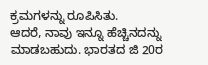ಕ್ರಮಗಳನ್ನು ರೂಪಿಸಿತು.
ಆದರೆ, ನಾವು ಇನ್ನೂ ಹೆಚ್ಚಿನದನ್ನು ಮಾಡಬಹುದು. ಭಾರತದ ಜಿ 20ರ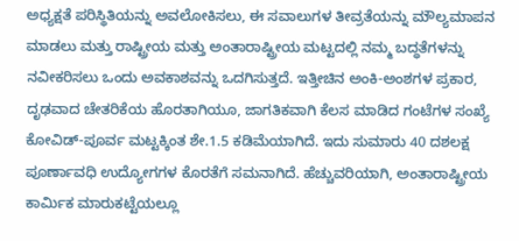ಅಧ್ಯಕ್ಷತೆ ಪರಿಸ್ಥಿತಿಯನ್ನು ಅವಲೋಕಿಸಲು, ಈ ಸವಾಲುಗಳ ತೀವ್ರತೆಯನ್ನು ಮೌಲ್ಯಮಾಪನ ಮಾಡಲು ಮತ್ತು ರಾಷ್ಟ್ರೀಯ ಮತ್ತು ಅಂತಾರಾಷ್ಟ್ರೀಯ ಮಟ್ಟದಲ್ಲಿ ನಮ್ಮ ಬದ್ಧತೆಗಳನ್ನು ನವೀಕರಿಸಲು ಒಂದು ಅವಕಾಶವನ್ನು ಒದಗಿಸುತ್ತದೆ. ಇತ್ತೀಚಿನ ಅಂಕಿ-ಅಂಶಗಳ ಪ್ರಕಾರ, ದೃಢವಾದ ಚೇತರಿಕೆಯ ಹೊರತಾಗಿಯೂ, ಜಾಗತಿಕವಾಗಿ ಕೆಲಸ ಮಾಡಿದ ಗಂಟೆಗಳ ಸಂಖ್ಯೆ ಕೋವಿಡ್-ಪೂರ್ವ ಮಟ್ಟಕ್ಕಿಂತ ಶೇ.1.5 ಕಡಿಮೆಯಾಗಿದೆ. ಇದು ಸುಮಾರು 40 ದಶಲಕ್ಷ ಪೂರ್ಣಾವಧಿ ಉದ್ಯೋಗಗಳ ಕೊರತೆಗೆ ಸಮನಾಗಿದೆ. ಹೆಚ್ಚುವರಿಯಾಗಿ, ಅಂತಾರಾಷ್ಟ್ರೀಯ ಕಾರ್ಮಿಕ ಮಾರುಕಟ್ಟೆಯಲ್ಲೂ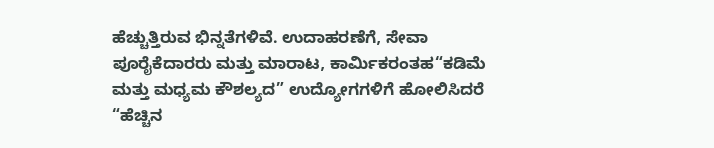ಹೆಚ್ಚುತ್ತಿರುವ ಭಿನ್ನತೆಗಳಿವೆ. ಉದಾಹರಣೆಗೆ, ಸೇವಾ ಪೂರೈಕೆದಾರರು ಮತ್ತು ಮಾರಾಟ, ಕಾರ್ಮಿಕರಂತಹ“ಕಡಿಮೆ ಮತ್ತು ಮಧ್ಯಮ ಕೌಶಲ್ಯದ” ಉದ್ಯೋಗಗಳಿಗೆ ಹೋಲಿಸಿದರೆ “ಹೆಚ್ಚಿನ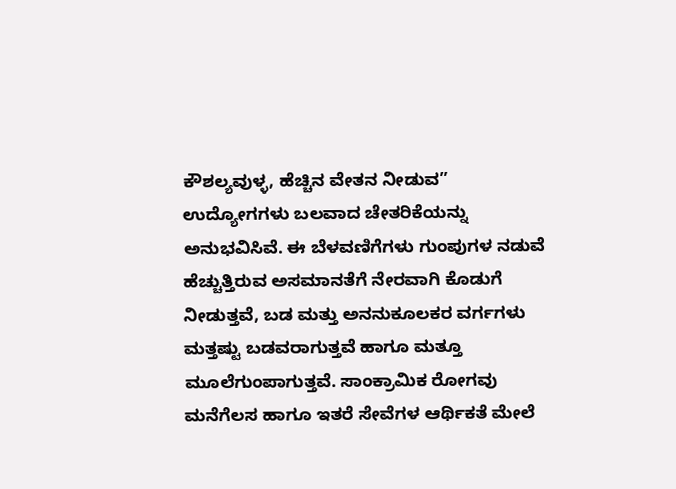ಕೌಶಲ್ಯವುಳ್ಳ, ಹೆಚ್ಚಿನ ವೇತನ ನೀಡುವ” ಉದ್ಯೋಗಗಳು ಬಲವಾದ ಚೇತರಿಕೆಯನ್ನು ಅನುಭವಿಸಿವೆ. ಈ ಬೆಳವಣಿಗೆಗಳು ಗುಂಪುಗಳ ನಡುವೆ ಹೆಚ್ಚುತ್ತಿರುವ ಅಸಮಾನತೆಗೆ ನೇರವಾಗಿ ಕೊಡುಗೆ ನೀಡುತ್ತವೆ, ಬಡ ಮತ್ತು ಅನನುಕೂಲಕರ ವರ್ಗಗಳು ಮತ್ತಷ್ಟು ಬಡವರಾಗುತ್ತವೆ ಹಾಗೂ ಮತ್ತೂ ಮೂಲೆಗುಂಪಾಗುತ್ತವೆ. ಸಾಂಕ್ರಾಮಿಕ ರೋಗವು ಮನೆಗೆಲಸ ಹಾಗೂ ಇತರೆ ಸೇವೆಗಳ ಆರ್ಥಿಕತೆ ಮೇಲೆ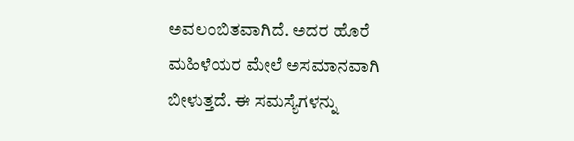ಅವಲಂಬಿತವಾಗಿದೆ. ಅದರ ಹೊರೆ ಮಹಿಳೆಯರ ಮೇಲೆ ಅಸಮಾನವಾಗಿ ಬೀಳುತ್ತದೆ. ಈ ಸಮಸ್ಯೆಗಳನ್ನು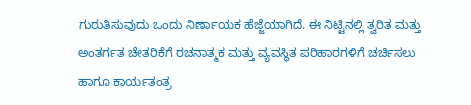ಗುರುತಿಸುವುದು ಒಂದು ನಿರ್ಣಾಯಕ ಹೆಜ್ಜೆಯಾಗಿದೆ. ಈ ನಿಟ್ಟಿನಲ್ಲಿ ತ್ವರಿತ ಮತ್ತು ಅಂತರ್ಗತ ಚೇತರಿಕೆಗೆ ರಚನಾತ್ಮಕ ಮತ್ತು ವ್ಯವಸ್ಥಿತ ಪರಿಹಾರಗಳಿಗೆ ಚರ್ಚಿಸಲು ಹಾಗೂ ಕಾರ್ಯತಂತ್ರ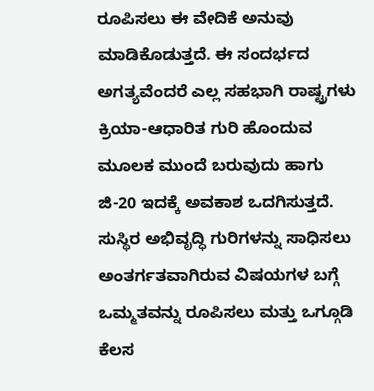ರೂಪಿಸಲು ಈ ವೇದಿಕೆ ಅನುವು ಮಾಡಿಕೊಡುತ್ತದೆ. ಈ ಸಂದರ್ಭದ ಅಗತ್ಯವೆಂದರೆ ಎಲ್ಲ ಸಹಭಾಗಿ ರಾಷ್ಟ್ರಗಳು ಕ್ರಿಯಾ-ಆಧಾರಿತ ಗುರಿ ಹೊಂದುವ ಮೂಲಕ ಮುಂದೆ ಬರುವುದು ಹಾಗು ಜಿ-20 ಇದಕ್ಕೆ ಅವಕಾಶ ಒದಗಿಸುತ್ತದೆ.
ಸುಸ್ಥಿರ ಅಭಿವೃದ್ಧಿ ಗುರಿಗಳನ್ನು ಸಾಧಿಸಲು ಅಂತರ್ಗತವಾಗಿರುವ ವಿಷಯಗಳ ಬಗ್ಗೆ ಒಮ್ಮತವನ್ನು ರೂಪಿಸಲು ಮತ್ತು ಒಗ್ಗೂಡಿ ಕೆಲಸ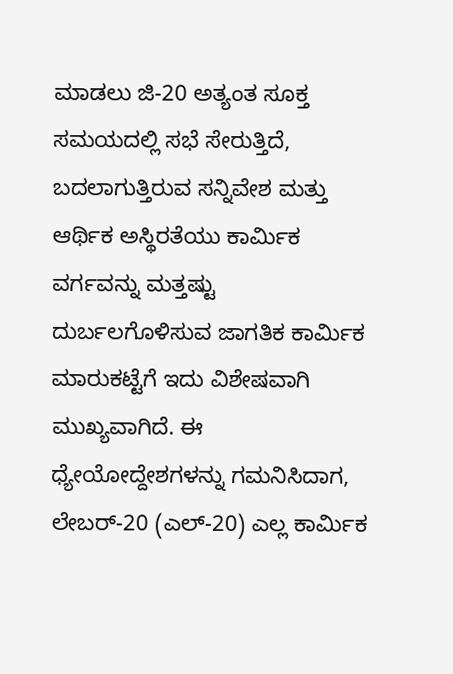ಮಾಡಲು ಜಿ-20 ಅತ್ಯಂತ ಸೂಕ್ತ ಸಮಯದಲ್ಲಿ ಸಭೆ ಸೇರುತ್ತಿದೆ, ಬದಲಾಗುತ್ತಿರುವ ಸನ್ನಿವೇಶ ಮತ್ತು ಆರ್ಥಿಕ ಅಸ್ಥಿರತೆಯು ಕಾರ್ಮಿಕ ವರ್ಗವನ್ನು ಮತ್ತಷ್ಟು ದುರ್ಬಲಗೊಳಿಸುವ ಜಾಗತಿಕ ಕಾರ್ಮಿಕ ಮಾರುಕಟ್ಟೆಗೆ ಇದು ವಿಶೇಷವಾಗಿ ಮುಖ್ಯವಾಗಿದೆ. ಈ ಧ್ಯೇಯೋದ್ದೇಶಗಳನ್ನು ಗಮನಿಸಿದಾಗ, ಲೇಬರ್-20 (ಎಲ್-20) ಎಲ್ಲ ಕಾರ್ಮಿಕ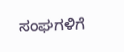ಸಂಘಗಳಿಗೆ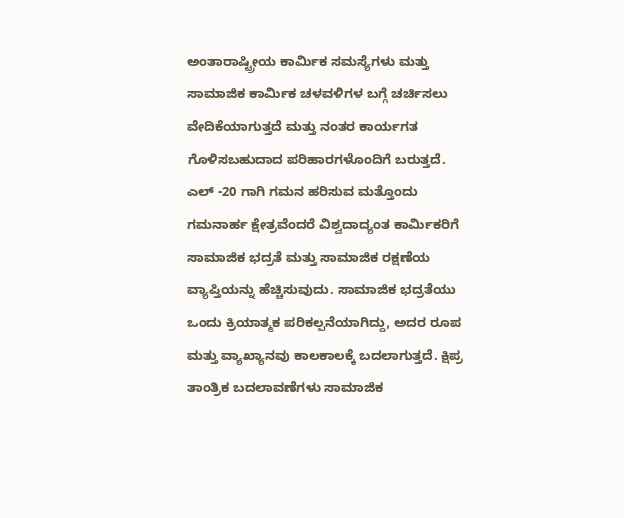ಅಂತಾರಾಷ್ಟ್ರೀಯ ಕಾರ್ಮಿಕ ಸಮಸ್ಯೆಗಳು ಮತ್ತು ಸಾಮಾಜಿಕ ಕಾರ್ಮಿಕ ಚಳವಳಿಗಳ ಬಗ್ಗೆ ಚರ್ಚಿಸಲು ವೇದಿಕೆಯಾಗುತ್ತದೆ ಮತ್ತು ನಂತರ ಕಾರ್ಯಗತ ಗೊಳಿಸಬಹುದಾದ ಪರಿಹಾರಗಳೊಂದಿಗೆ ಬರುತ್ತದೆ.
ಎಲ್ -20 ಗಾಗಿ ಗಮನ ಹರಿಸುವ ಮತ್ತೊಂದು ಗಮನಾರ್ಹ ಕ್ಷೇತ್ರವೆಂದರೆ ವಿಶ್ವದಾದ್ಯಂತ ಕಾರ್ಮಿಕರಿಗೆ ಸಾಮಾಜಿಕ ಭದ್ರತೆ ಮತ್ತು ಸಾಮಾಜಿಕ ರಕ್ಷಣೆಯ ವ್ಯಾಪ್ತಿಯನ್ನು ಹೆಚ್ಚಿಸುವುದು. ಸಾಮಾಜಿಕ ಭದ್ರತೆಯು ಒಂದು ಕ್ರಿಯಾತ್ಮಕ ಪರಿಕಲ್ಪನೆಯಾಗಿದ್ದು, ಅದರ ರೂಪ ಮತ್ತು ವ್ಯಾಖ್ಯಾನವು ಕಾಲಕಾಲಕ್ಕೆ ಬದಲಾಗುತ್ತದೆ. ಕ್ಷಿಪ್ರ ತಾಂತ್ರಿಕ ಬದಲಾವಣೆಗಳು ಸಾಮಾಜಿಕ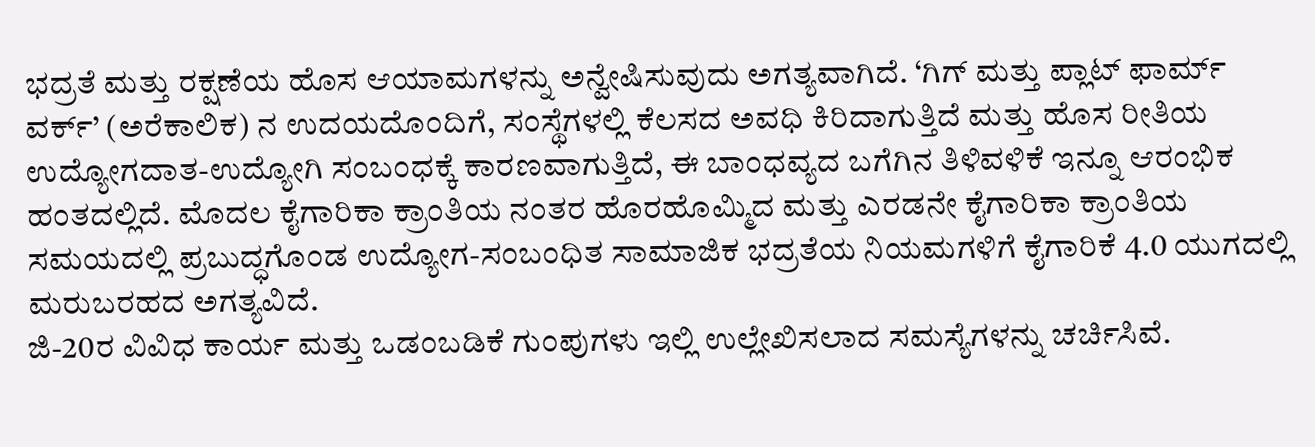ಭದ್ರತೆ ಮತ್ತು ರಕ್ಷಣೆಯ ಹೊಸ ಆಯಾಮಗಳನ್ನು ಅನ್ವೇಷಿಸುವುದು ಅಗತ್ಯವಾಗಿದೆ. ‘ಗಿಗ್ ಮತ್ತು ಪ್ಲಾಟ್ ಫಾರ್ಮ್ ವರ್ಕ್’ (ಅರೆಕಾಲಿಕ) ನ ಉದಯದೊಂದಿಗೆ, ಸಂಸ್ಥೆಗಳಲ್ಲಿ ಕೆಲಸದ ಅವಧಿ ಕಿರಿದಾಗುತ್ತಿದೆ ಮತ್ತು ಹೊಸ ರೀತಿಯ ಉದ್ಯೋಗದಾತ-ಉದ್ಯೋಗಿ ಸಂಬಂಧಕ್ಕೆ ಕಾರಣವಾಗುತ್ತಿದೆ, ಈ ಬಾಂಧವ್ಯದ ಬಗೆಗಿನ ತಿಳಿವಳಿಕೆ ಇನ್ನೂ ಆರಂಭಿಕ ಹಂತದಲ್ಲಿದೆ. ಮೊದಲ ಕೈಗಾರಿಕಾ ಕ್ರಾಂತಿಯ ನಂತರ ಹೊರಹೊಮ್ಮಿದ ಮತ್ತು ಎರಡನೇ ಕೈಗಾರಿಕಾ ಕ್ರಾಂತಿಯ ಸಮಯದಲ್ಲಿ ಪ್ರಬುದ್ಧಗೊಂಡ ಉದ್ಯೋಗ-ಸಂಬಂಧಿತ ಸಾಮಾಜಿಕ ಭದ್ರತೆಯ ನಿಯಮಗಳಿಗೆ ಕೈಗಾರಿಕೆ 4.0 ಯುಗದಲ್ಲಿ ಮರುಬರಹದ ಅಗತ್ಯವಿದೆ.
ಜಿ-20ರ ವಿವಿಧ ಕಾರ್ಯ ಮತ್ತು ಒಡಂಬಡಿಕೆ ಗುಂಪುಗಳು ಇಲ್ಲಿ ಉಲ್ಲೇಖಿಸಲಾದ ಸಮಸ್ಯೆಗಳನ್ನು ಚರ್ಚಿಸಿವೆ.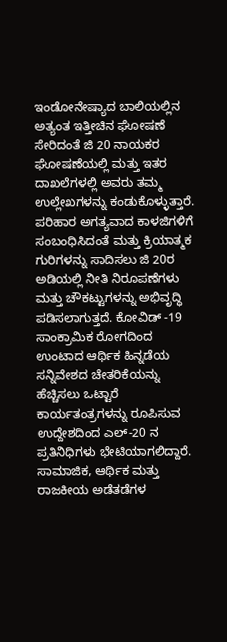ಇಂಡೋನೇಷ್ಯಾದ ಬಾಲಿಯಲ್ಲಿನ ಅತ್ಯಂತ ಇತ್ತೀಚಿನ ಘೋಷಣೆ ಸೇರಿದಂತೆ ಜಿ 20 ನಾಯಕರ ಘೋಷಣೆಯಲ್ಲಿ ಮತ್ತು ಇತರ ದಾಖಲೆಗಳಲ್ಲಿ ಅವರು ತಮ್ಮ ಉಲ್ಲೇಖಗಳನ್ನು ಕಂಡುಕೊಳ್ಳುತ್ತಾರೆ. ಪರಿಹಾರ ಅಗತ್ಯವಾದ ಕಾಳಜಿಗಳಿಗೆ ಸಂಬಂಧಿಸಿದಂತೆ ಮತ್ತು ಕ್ರಿಯಾತ್ಮಕ ಗುರಿಗಳನ್ನು ಸಾದಿಸಲು ಜಿ 20ರ ಅಡಿಯಲ್ಲಿ ನೀತಿ ನಿರೂಪಣೆಗಳು ಮತ್ತು ಚೌಕಟ್ಟುಗಳನ್ನು ಅಭಿವೃದ್ಧಿ ಪಡಿಸಲಾಗುತ್ತದೆ. ಕೋವಿಡ್ -19 ಸಾಂಕ್ರಾಮಿಕ ರೋಗದಿಂದ ಉಂಟಾದ ಆರ್ಥಿಕ ಹಿನ್ನಡೆಯ ಸನ್ನಿವೇಶದ ಚೇತರಿಕೆಯನ್ನು ಹೆಚ್ಚಿಸಲು ಒಟ್ಟಾರೆ ಕಾರ್ಯತಂತ್ರಗಳನ್ನು ರೂಪಿಸುವ ಉದ್ದೇಶದಿಂದ ಎಲ್-20 ನ ಪ್ರತಿನಿಧಿಗಳು ಭೇಟಿಯಾಗಲಿದ್ದಾರೆ. ಸಾಮಾಜಿಕ, ಆರ್ಥಿಕ ಮತ್ತು ರಾಜಕೀಯ ಅಡೆತಡೆಗಳ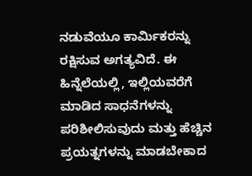ನಡುವೆಯೂ ಕಾರ್ಮಿಕರನ್ನು ರಕ್ಷಿಸುವ ಅಗತ್ಯವಿದೆ. ಈ ಹಿನ್ನೆಲೆಯಲ್ಲಿ, ಇಲ್ಲಿಯವರೆಗೆ ಮಾಡಿದ ಸಾಧನೆಗಳನ್ನು ಪರಿಶೀಲಿಸುವುದು ಮತ್ತು ಹೆಚ್ಚಿನ ಪ್ರಯತ್ನಗಳನ್ನು ಮಾಡಬೇಕಾದ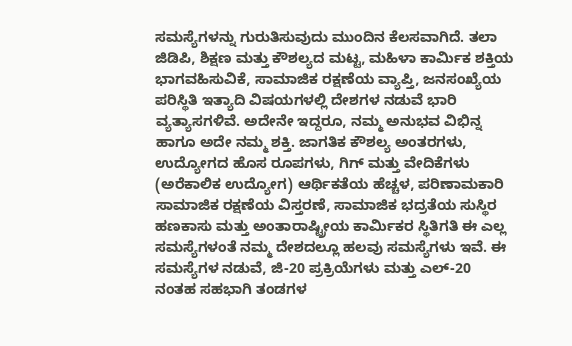ಸಮಸ್ಯೆಗಳನ್ನು ಗುರುತಿಸುವುದು ಮುಂದಿನ ಕೆಲಸವಾಗಿದೆ. ತಲಾ ಜಿಡಿಪಿ, ಶಿಕ್ಷಣ ಮತ್ತು ಕೌಶಲ್ಯದ ಮಟ್ಟ, ಮಹಿಳಾ ಕಾರ್ಮಿಕ ಶಕ್ತಿಯ ಭಾಗವಹಿಸುವಿಕೆ, ಸಾಮಾಜಿಕ ರಕ್ಷಣೆಯ ವ್ಯಾಪ್ತಿ, ಜನಸಂಖ್ಯೆಯ ಪರಿಸ್ಥಿತಿ ಇತ್ಯಾದಿ ವಿಷಯಗಳಲ್ಲಿ ದೇಶಗಳ ನಡುವೆ ಭಾರಿ ವ್ಯತ್ಯಾಸಗಳಿವೆ. ಅದೇನೇ ಇದ್ದರೂ, ನಮ್ಮ ಅನುಭವ ವಿಭಿನ್ನ ಹಾಗೂ ಅದೇ ನಮ್ಮ ಶಕ್ತಿ. ಜಾಗತಿಕ ಕೌಶಲ್ಯ ಅಂತರಗಳು, ಉದ್ಯೋಗದ ಹೊಸ ರೂಪಗಳು, ಗಿಗ್ ಮತ್ತು ವೇದಿಕೆಗಳು (ಅರೆಕಾಲಿಕ ಉದ್ಯೋಗ) ಆರ್ಥಿಕತೆಯ ಹೆಚ್ಚಳ, ಪರಿಣಾಮಕಾರಿ ಸಾಮಾಜಿಕ ರಕ್ಷಣೆಯ ವಿಸ್ತರಣೆ, ಸಾಮಾಜಿಕ ಭದ್ರತೆಯ ಸುಸ್ಥಿರ ಹಣಕಾಸು ಮತ್ತು ಅಂತಾರಾಷ್ಟ್ರೀಯ ಕಾರ್ಮಿಕರ ಸ್ಥಿತಿಗತಿ ಈ ಎಲ್ಲ ಸಮಸ್ಯೆಗಳಂತೆ ನಮ್ಮ ದೇಶದಲ್ಲೂ ಹಲವು ಸಮಸ್ಯೆಗಳು ಇವೆ. ಈ ಸಮಸ್ಯೆಗಳ ನಡುವೆ, ಜಿ-20 ಪ್ರಕ್ರಿಯೆಗಳು ಮತ್ತು ಎಲ್-20 ನಂತಹ ಸಹಭಾಗಿ ತಂಡಗಳ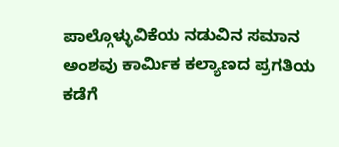ಪಾಲ್ಗೊಳ್ಳುವಿಕೆಯ ನಡುವಿನ ಸಮಾನ ಅಂಶವು ಕಾರ್ಮಿಕ ಕಲ್ಯಾಣದ ಪ್ರಗತಿಯ ಕಡೆಗೆ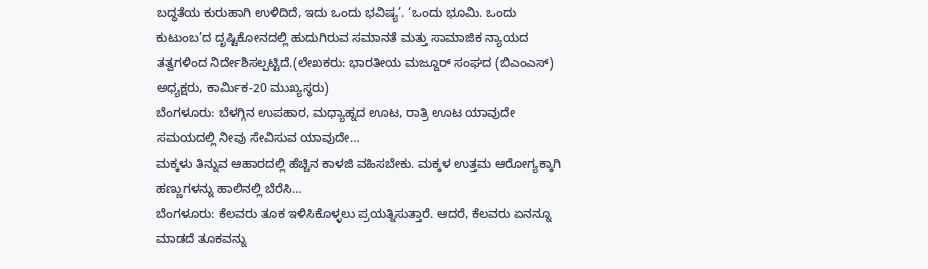ಬದ್ಧತೆಯ ಕುರುಹಾಗಿ ಉಳಿದಿದೆ, ಇದು ಒಂದು ಭವಿಷ್ಯ’. ‘ಒಂದು ಭೂಮಿ. ಒಂದು ಕುಟುಂಬ’ದ ದೃಷ್ಟಿಕೋನದಲ್ಲಿ ಹುದುಗಿರುವ ಸಮಾನತೆ ಮತ್ತು ಸಾಮಾಜಿಕ ನ್ಯಾಯದ ತತ್ವಗಳಿಂದ ನಿರ್ದೇಶಿಸಲ್ಪಟ್ಟಿದೆ.(ಲೇಖಕರು: ಭಾರತೀಯ ಮಜ್ದೂರ್ ಸಂಘದ (ಬಿಎಂಎಸ್) ಅಧ್ಯಕ್ಷರು, ಕಾರ್ಮಿಕ-20 ಮುಖ್ಯಸ್ಥರು)
ಬೆಂಗಳೂರು: ಬೆಳಗ್ಗಿನ ಉಪಹಾರ, ಮಧ್ಯಾಹ್ನದ ಊಟ, ರಾತ್ರಿ ಊಟ ಯಾವುದೇ ಸಮಯದಲ್ಲಿ ನೀವು ಸೇವಿಸುವ ಯಾವುದೇ…
ಮಕ್ಕಳು ತಿನ್ನುವ ಆಹಾರದಲ್ಲಿ ಹೆಚ್ಚಿನ ಕಾಳಜಿ ವಹಿಸಬೇಕು. ಮಕ್ಕಳ ಉತ್ತಮ ಆರೋಗ್ಯಕ್ಕಾಗಿ ಹಣ್ಣುಗಳನ್ನು ಹಾಲಿನಲ್ಲಿ ಬೆರೆಸಿ…
ಬೆಂಗಳೂರು: ಕೆಲವರು ತೂಕ ಇಳಿಸಿಕೊಳ್ಳಲು ಪ್ರಯತ್ನಿಸುತ್ತಾರೆ. ಆದರೆ, ಕೆಲವರು ಏನನ್ನೂ ಮಾಡದೆ ತೂಕವನ್ನು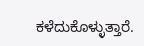ಕಳೆದುಕೊಳ್ಳುತ್ತಾರೆ.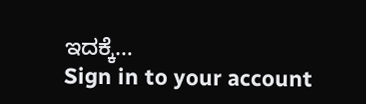ಇದಕ್ಕೆ…
Sign in to your account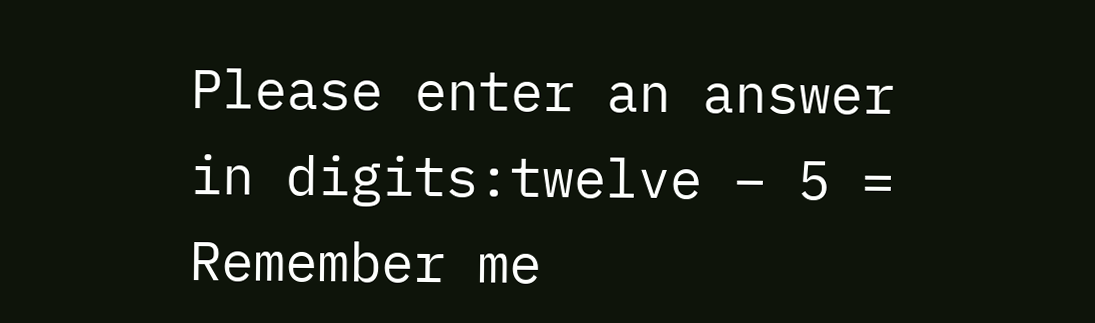Please enter an answer in digits:twelve − 5 =
Remember me